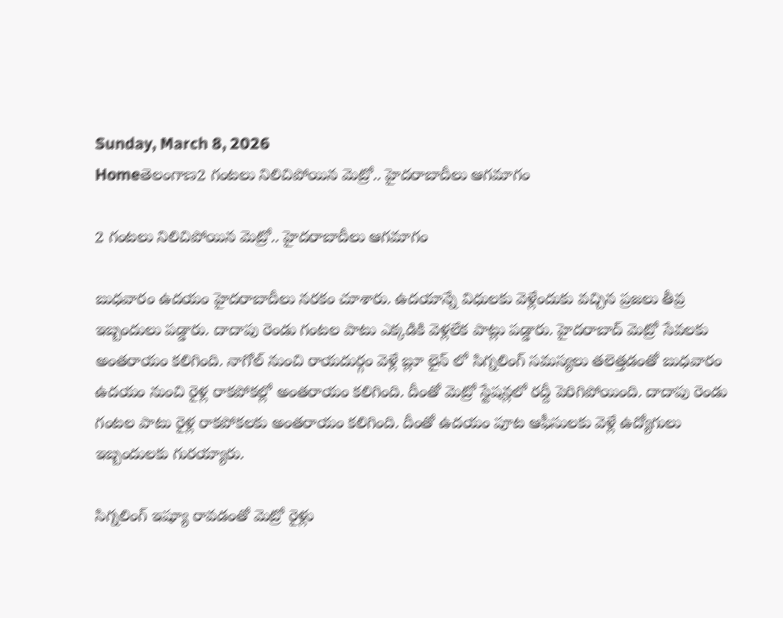Sunday, March 8, 2026
Homeతెలంగాణ2 గంటలు నిలిచిపోయిన మెట్రో.. హైదరాబాదీలు ఆగమాగం

2 గంటలు నిలిచిపోయిన మెట్రో.. హైదరాబాదీలు ఆగమాగం

బుధవారం ఉదయం హైదరాబాదీలు నరకం చూశారు. ఉదయాన్నే విధులకు వెళ్లేందుకు వచ్చిన ప్రజలు తీవ్ర ఇబ్బందులు పడ్డారు. దాదాపు రెండు గంటల పాటు ఎక్కడికి వెళ్లలేక పాట్లు పడ్డారు. హైదరాబాద్‌ మెట్రో సేవలకు అంతరాయం కలిగింది. నాగోల్‌ నుంచి రాయదుర్గం వెళ్లే బ్లూ లైన్‌ ‌లో సిగ్నలింగ్ సమస్యలు తలెత్తడంతో బుధవారం ఉదయం నుంచి రైళ్ల రాకపోకల్లో అంతరాయం కలిగింది. దీంతో మెట్రో స్టేషన్లలో రద్దీ పెరిగిపోయింది. దాదాపు రెండు గంటల పాటు రైళ్ల రాకపోకలకు అంతరాయం కలిగింది. దీంతో ఉదయం పూట ఆఫీసులకు వెళ్లే ఉద్యోగులు ఇబ్బందులకు గురయ్యారు.

సిగ్నలింగ్ ఇష్యూ రావడంతో మెట్రో రైళ్లు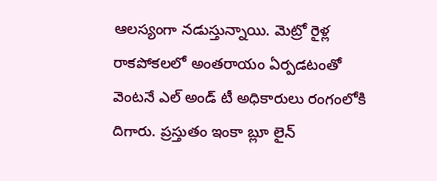ఆలస్యంగా నడుస్తున్నాయి. మెట్రో రైళ్ల రాకపోకలలో అంతరాయం ఏర్పడటంతో వెంటనే ఎల్‌ అండ్ టీ అధికారులు రంగంలోకి దిగారు. ప్రస్తుతం ఇంకా బ్లూ లైన్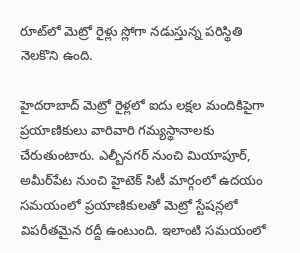రూట్‌లో మెట్రో రైళ్లు స్లోగా నడుస్తున్న పరిస్థితి నెలకొని ఉంది.

హైదరాబాద్ మెట్రో రైళ్లలో ఐదు లక్షల మందికిపైగా ప్రయాణికులు వారివారి గమ్యస్థానాలకు చేరుతుంటారు. ఎల్బీనగర్‌ నుంచి మియాపూర్, అమీర్‌పేట నుంచి హైటెక్ సిటీ మార్గంలో ఉదయం సమయంలో ప్రయాణికులతో మెట్రో స్టేషన్లలో విపరీతమైన రద్దీ ఉంటుంది. ఇలాంటి సమయంలో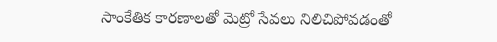సాంకేతిక కారణాలతో మెట్రో సేవలు నిలిచిపోవడంతో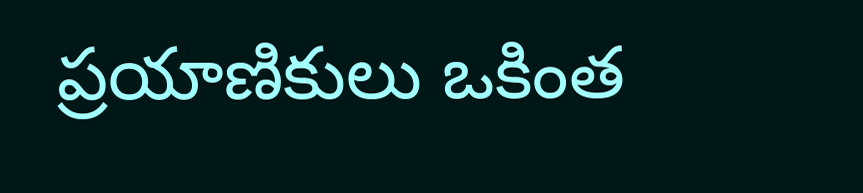ప్రయాణికులు ఒకింత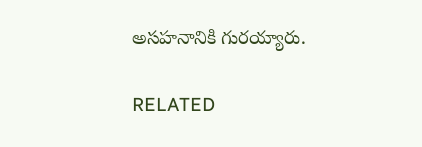అసహనానికి గురయ్యారు.

RELATED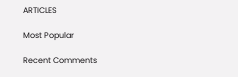ARTICLES

Most Popular

Recent Comments